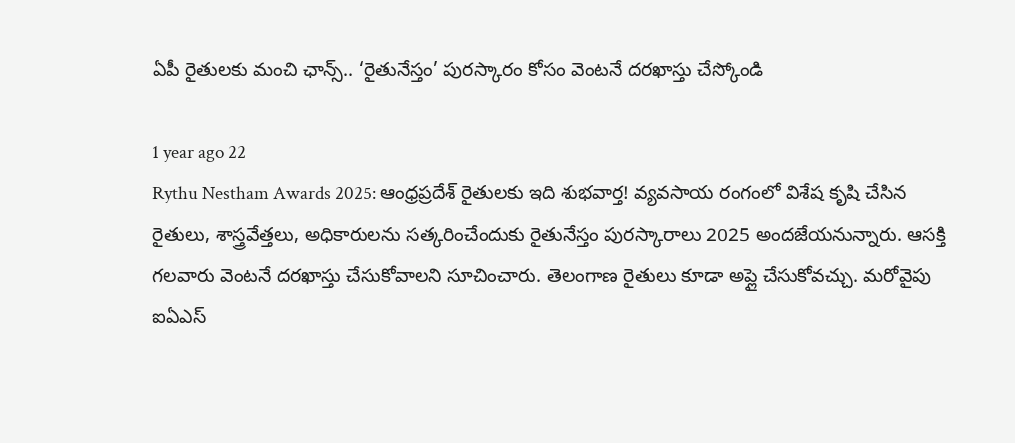ఏపీ రైతులకు మంచి ఛాన్స్.. ‘రైతునేస్తం’ పురస్కారం కోసం వెంటనే దరఖాస్తు చేస్కోండి

1 year ago 22
Rythu Nestham Awards 2025: ఆంధ్రప్రదేశ్ రైతులకు ఇది శుభవార్త! వ్యవసాయ రంగంలో విశేష కృషి చేసిన రైతులు, శాస్త్రవేత్తలు, అధికారులను సత్కరించేందుకు రైతునేస్తం పురస్కారాలు 2025 అందజేయనున్నారు. ఆసక్తి గలవారు వెంటనే దరఖాస్తు చేసుకోవాలని సూచించారు. తెలంగాణ రైతులు కూడా అప్లై చేసుకోవచ్చు. మరోవైపు ఐఏఎస్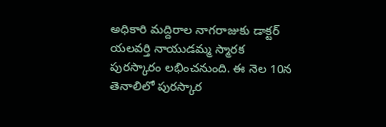అధికారి మద్దిరాల నాగరాజుకు డాక్టర్ యలవర్తి నాయుడమ్మ స్మారక పురస్కారం లభించనుంది. ఈ నెల 10న తెనాలిలో పురస్కార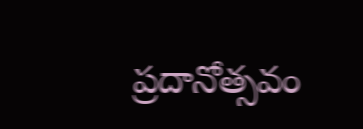ప్రదానోత్సవం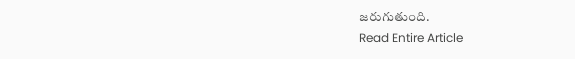జరుగుతుంది.
Read Entire Article